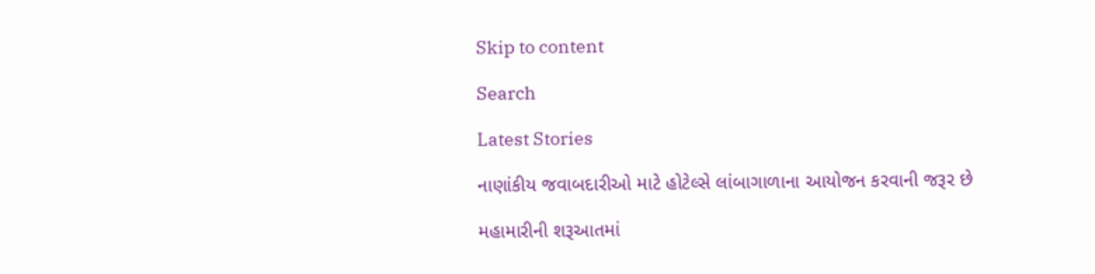Skip to content

Search

Latest Stories

નાણાંકીય જવાબદારીઓ માટે હોટેલ્સે લાંબાગાળાના આયોજન કરવાની જરૂર છે

મહામારીની શરૂઆતમાં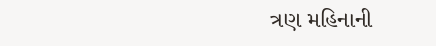ત્રણ મહિનાની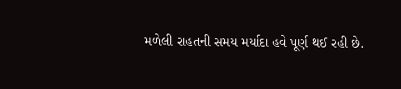મળેલી રાહતની સમય મર્યાદા હવે પૂર્ણ થઈ રહી છે.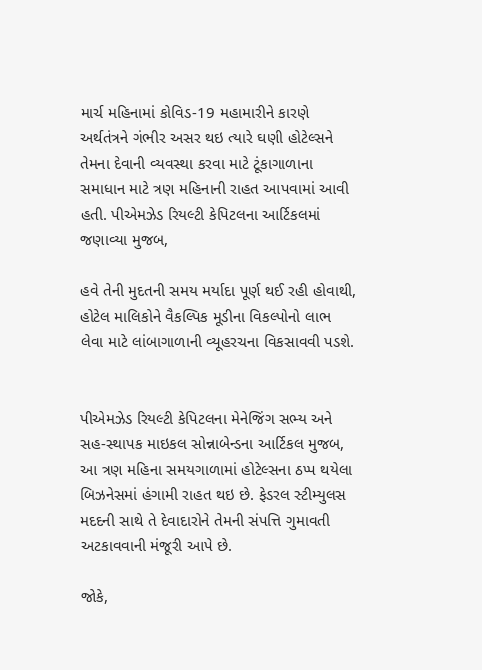માર્ચ મહિનામાં કોવિડ-19 મહામારીને કારણે અર્થતંત્રને ગંભીર અસર થઇ ત્યારે ઘણી હોટેલ્સને તેમના દેવાની વ્યવસ્થા કરવા માટે ટૂંકાગાળાના સમાધાન માટે ત્રણ મહિનાની રાહત આપવામાં આવી હતી. પીએમઝેડ રિયલ્ટી કેપિટલના આર્ટિકલમાં જણાવ્યા મુજબ,

હવે તેની મુદતની સમય મર્યાદા પૂર્ણ થઈ રહી હોવાથી, હોટેલ માલિકોને વૈકલ્પિક મૂડીના વિકલ્પોનો લાભ લેવા માટે લાંબાગાળાની વ્યૂહરચના વિકસાવવી પડશે.


પીએમઝેડ રિયલ્ટી કેપિટલના મેનેજિંગ સભ્ય અને સહ-સ્થાપક માઇકલ સોન્નાબેન્ડના આર્ટિકલ મુજબ, આ ત્રણ મહિના સમયગાળામાં હોટેલ્સના ઠપ્પ થયેલા બિઝનેસમાં હંગામી રાહત થઇ છે. ફેડરલ સ્ટીમ્યુલસ મદદની સાથે તે દેવાદારોને તેમની સંપત્તિ ગુમાવતી અટકાવવાની મંજૂરી આપે છે.

જોકે,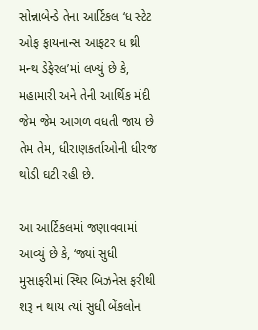સોન્નાબેન્ડે તેના આર્ટિકલ ‘ધ સ્ટેટ ઓફ ફાયનાન્સ આફટર ધ થ્રી મન્થ ડેફેરલ’માં લખ્યું છે કે, મહામારી અને તેની આર્થિક મંદી જેમ જેમ આગળ વધતી જાય છે તેમ તેમ, ધીરાણકર્તાઓની ધીરજ થોડી ઘટી રહી છે.

આ આર્ટિકલમાં જણાવવામાં આવ્યું છે કે, ‘જ્યાં સુધી મુસાફરીમાં સ્થિર બિઝનેસ ફરીથી શરૂ ન થાય ત્યાં સુધી બેંકલોન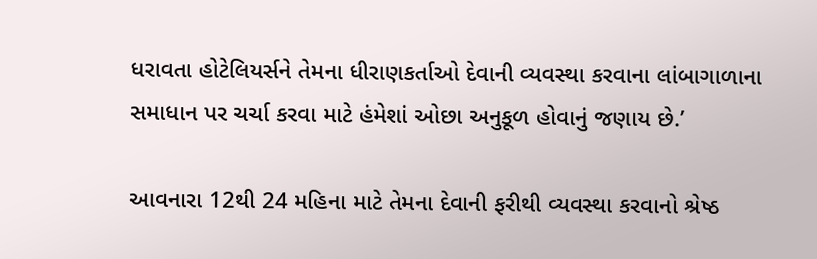ધરાવતા હોટેલિયર્સને તેમના ધીરાણકર્તાઓ દેવાની વ્યવસ્થા કરવાના લાંબાગાળાના સમાધાન પર ચર્ચા કરવા માટે હંમેશાં ઓછા અનુકૂળ હોવાનું જણાય છે.’

આવનારા 12થી 24 મહિના માટે તેમના દેવાની ફરીથી વ્યવસ્થા કરવાનો શ્રેષ્ઠ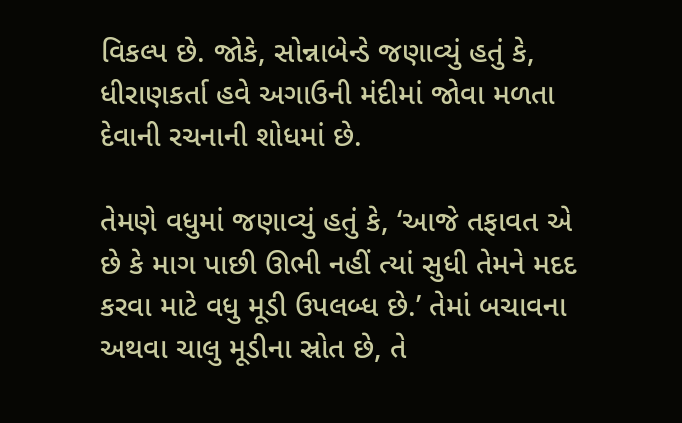વિકલ્પ છે. જોકે, સોન્નાબેન્ડે જણાવ્યું હતું કે, ધીરાણકર્તા હવે અગાઉની મંદીમાં જોવા મળતા દેવાની રચનાની શોધમાં છે.

તેમણે વધુમાં જણાવ્યું હતું કે, ‘આજે તફાવત એ છે કે માગ પાછી ઊભી નહીં ત્યાં સુધી તેમને મદદ કરવા માટે વધુ મૂડી ઉપલબ્ધ છે.’ તેમાં બચાવના અથવા ચાલુ મૂડીના સ્રોત છે, તે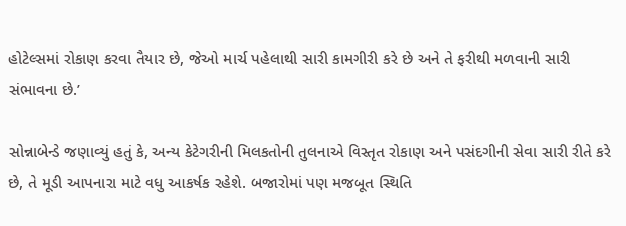હોટેલ્સમાં રોકાણ કરવા તૈયાર છે, જેઓ માર્ચ પહેલાથી સારી કામગીરી કરે છે અને તે ફરીથી મળવાની સારી સંભાવના છે.’

સોન્નાબેન્ડે જણાવ્યું હતું કે, અન્ય કેટેગરીની મિલકતોની તુલનાએ વિસ્તૃત રોકાણ અને પસંદગીની સેવા સારી રીતે કરે છે, તે મૂડી આપનારા માટે વધુ આકર્ષક રહેશે. બજારોમાં પણ મજબૂત સ્થિતિ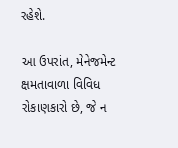રહેશે.

આ ઉપરાંત, મેનેજમેન્ટ ક્ષમતાવાળા વિવિધ રોકાણકારો છે, જે ન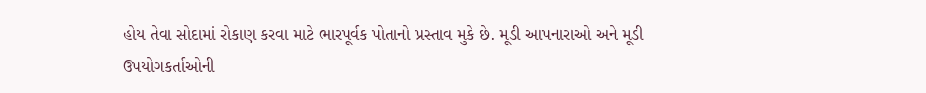હોય તેવા સોદામાં રોકાણ કરવા માટે ભારપૂર્વક પોતાનો પ્રસ્તાવ મુકે છે. મૂડી આપનારાઓ અને મૂડી ઉપયોગકર્તાઓની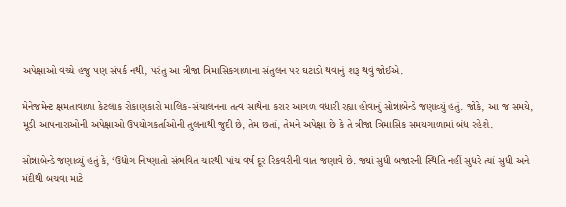અપેક્ષાઓ વચ્ચે હજુ પણ સંપર્ક નથી, પરંતુ આ ત્રીજા ત્રિમાસિકગાળાના સંતુલન પર ઘટાડો થવાનું શરૂ થવું જોઈએ.

મેનેજમેન્ટ ક્ષમતાવાળા કેટલાક રોકાણકારો માલિક-સંચાલનના તત્વ સાથેના કરાર આગળ વધારી રહ્યા હોવાનું સોન્નાબેન્ડે જણાવ્યું હતું. જોકે, આ જ સમયે, મૂડી આપનારાઓની અપેક્ષાઓ ઉપયોગકર્તાઓની તુલનાથી જુદી છે, તેમ છતાં, તેમને અપેક્ષા છે કે તે ત્રીજા ત્રિમાસિક સમયગાળામાં બંધ રહેશે.

સોન્નાબેન્ડે જણાવ્યું હતું કે, ‘ઉદ્યોગ નિષ્ણાતો સંભવિત ચારથી પાંચ વર્ષ દૂર રિકવરીની વાત જણાવે છે. જ્યાં સુધી બજારની સ્થિતિ નહીં સુધરે ત્યાં સુધી અને મંદીથી બચવા માટે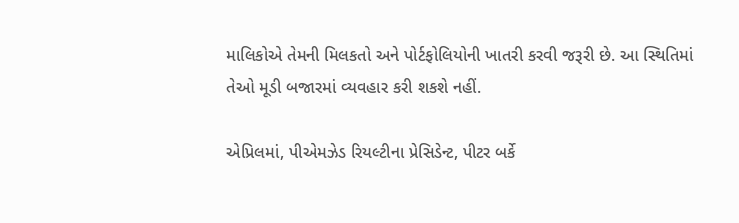માલિકોએ તેમની મિલકતો અને પોર્ટફોલિયોની ખાતરી કરવી જરૂરી છે. આ સ્થિતિમાં તેઓ મૂડી બજારમાં વ્યવહાર કરી શકશે નહીં.

એપ્રિલમાં, પીએમઝેડ રિયલ્ટીના પ્રેસિડેન્ટ, પીટર બર્કે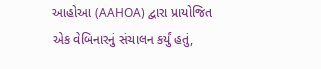આહોઆ (AAHOA) દ્વારા પ્રાયોજિત એક વેબિનારનું સંચાલન કર્યું હતું,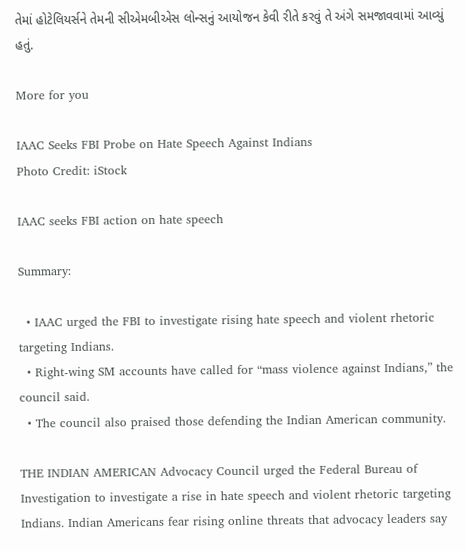તેમાં હોટેલિયર્સને તેમની સીએમબીએસ લોન્સનું આયોજન કેવી રીતે કરવું તે અંગે સમજાવવામાં આવ્યું હતું.

More for you

IAAC Seeks FBI Probe on Hate Speech Against Indians
Photo Credit: iStock

IAAC seeks FBI action on hate speech

Summary:

  • IAAC urged the FBI to investigate rising hate speech and violent rhetoric targeting Indians.
  • Right-wing SM accounts have called for “mass violence against Indians,” the council said.
  • The council also praised those defending the Indian American community.

THE INDIAN AMERICAN Advocacy Council urged the Federal Bureau of Investigation to investigate a rise in hate speech and violent rhetoric targeting Indians. Indian Americans fear rising online threats that advocacy leaders say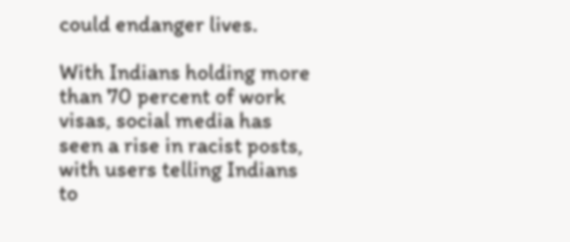could endanger lives.

With Indians holding more than 70 percent of work visas, social media has seen a rise in racist posts, with users telling Indians to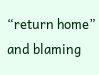“return home” and blaming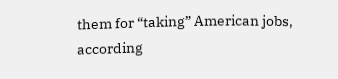them for “taking” American jobs, according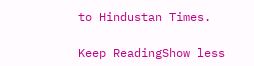to Hindustan Times.

Keep ReadingShow less